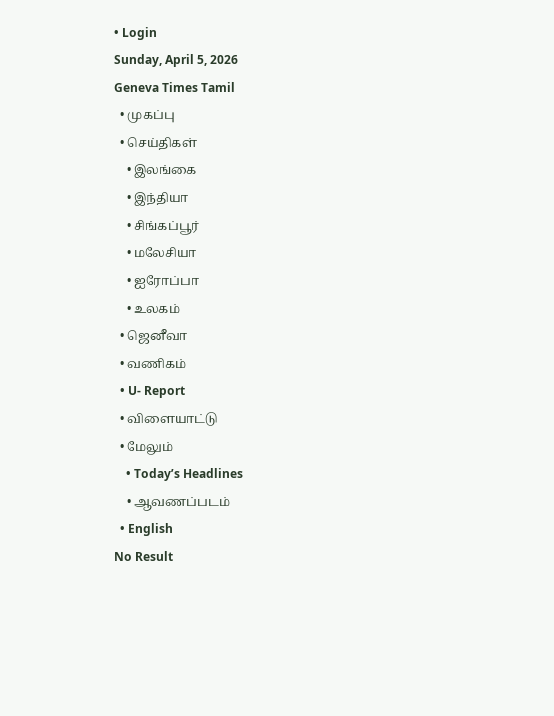• Login
Sunday, April 5, 2026
Geneva Times Tamil
  • முகப்பு
  • செய்திகள்
    • இலங்கை
    • இந்தியா
    • சிங்கப்பூர்
    • மலேசியா
    • ஐரோப்பா
    • உலகம்
  • ஜெனீவா
  • வணிகம்
  • U- Report
  • விளையாட்டு
  • மேலும்
    • Today’s Headlines
    • ஆவணப்படம்
  • English
No Result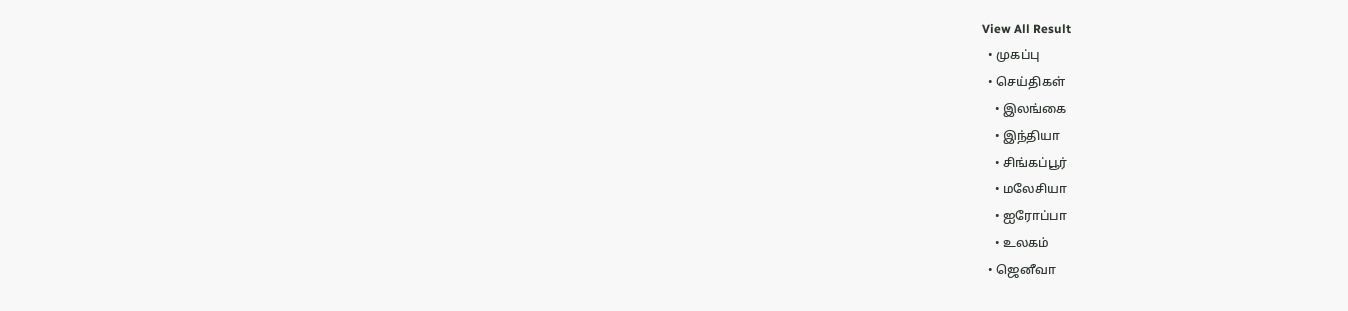View All Result
  • முகப்பு
  • செய்திகள்
    • இலங்கை
    • இந்தியா
    • சிங்கப்பூர்
    • மலேசியா
    • ஐரோப்பா
    • உலகம்
  • ஜெனீவா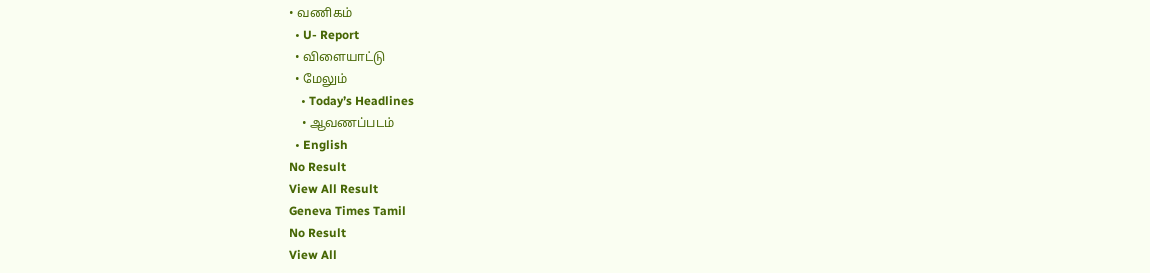• வணிகம்
  • U- Report
  • விளையாட்டு
  • மேலும்
    • Today’s Headlines
    • ஆவணப்படம்
  • English
No Result
View All Result
Geneva Times Tamil
No Result
View All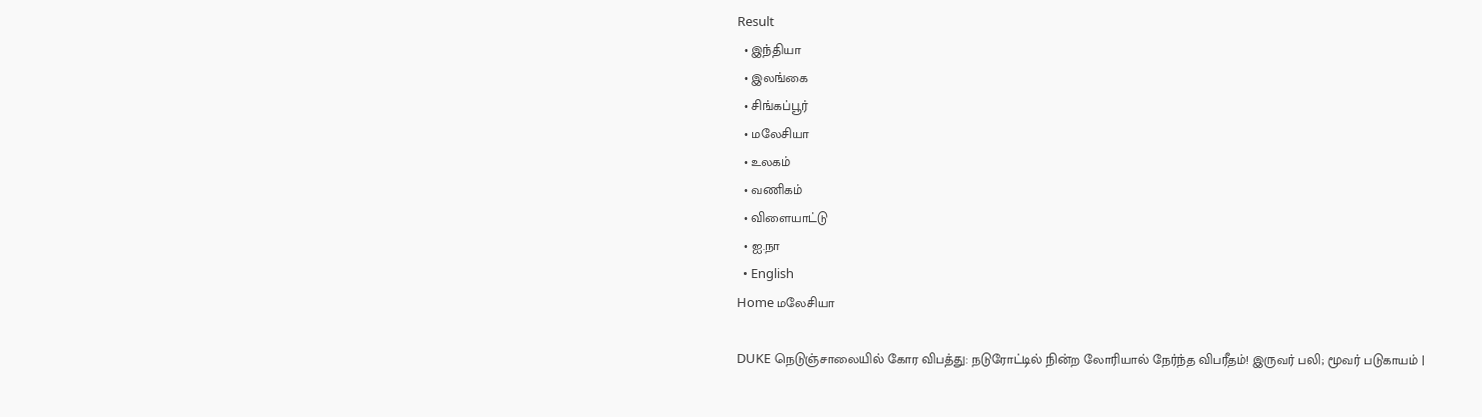Result
  • இந்தியா
  • இலங்கை
  • சிங்கப்பூர்
  • மலேசியா
  • உலகம்
  • வணிகம்
  • விளையாட்டு
  • ஐ.நா
  • English
Home மலேசியா

DUKE நெடுஞ்சாலையில் கோர விபத்து: நடுரோட்டில் நின்ற லோரியால் நேர்ந்த விபரீதம்! இருவர் பலி; மூவர் படுகாயம் |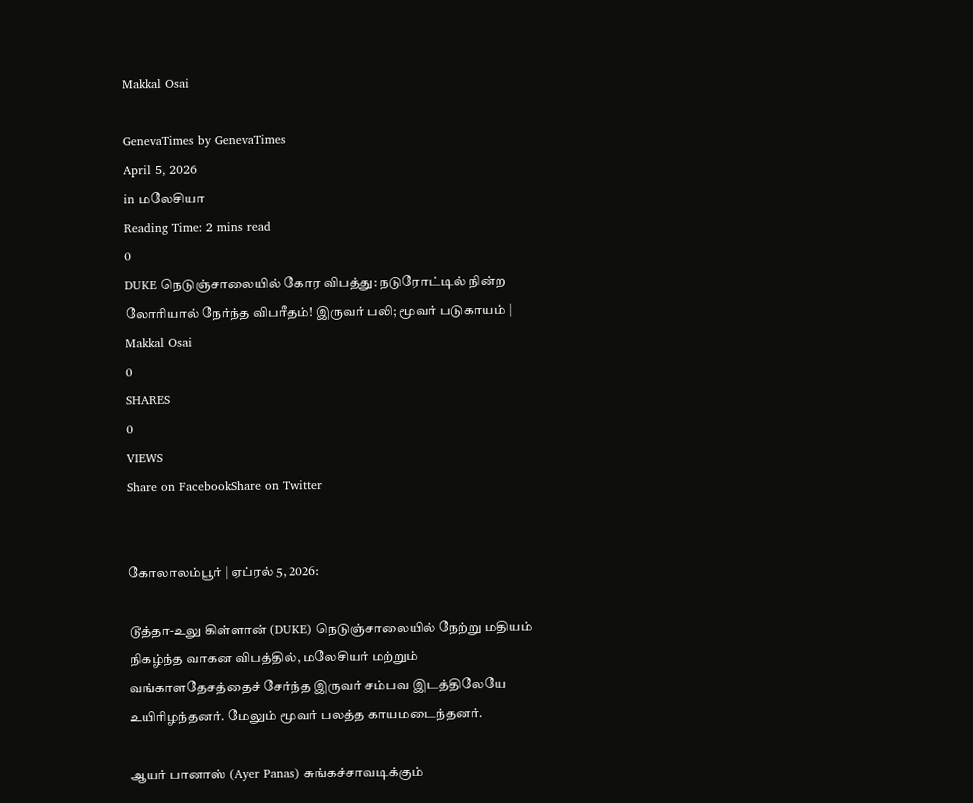Makkal Osai

GenevaTimes by GenevaTimes
April 5, 2026
in மலேசியா
Reading Time: 2 mins read
0
DUKE நெடுஞ்சாலையில் கோர விபத்து: நடுரோட்டில் நின்ற லோரியால் நேர்ந்த விபரீதம்! இருவர் பலி; மூவர் படுகாயம் | Makkal Osai
0
SHARES
0
VIEWS
Share on FacebookShare on Twitter


கோலாலம்பூர் | ஏப்ரல் 5, 2026:

டூத்தா-உலு கிள்ளான் (DUKE) நெடுஞ்சாலையில் நேற்று மதியம் நிகழ்ந்த வாகன விபத்தில், மலேசியர் மற்றும் வங்காளதேசத்தைச் சேர்ந்த இருவர் சம்பவ இடத்திலேயே உயிரிழந்தனர். மேலும் மூவர் பலத்த காயமடைந்தனர்.

ஆயர் பானாஸ் (Ayer Panas) சுங்கச்சாவடிக்கும்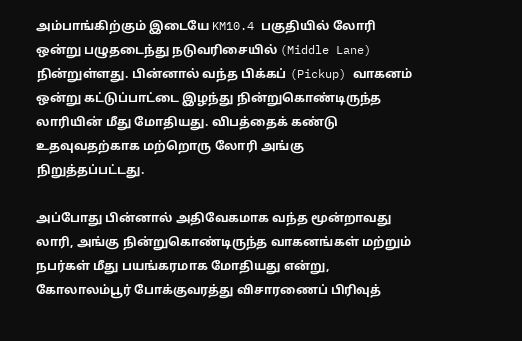அம்பாங்கிற்கும் இடையே KM10.4 பகுதியில் லோரி ஒன்று பழுதடைந்து நடுவரிசையில் (Middle Lane) நின்றுள்ளது. பின்னால் வந்த பிக்கப் (Pickup) வாகனம் ஒன்று கட்டுப்பாட்டை இழந்து நின்றுகொண்டிருந்த லாரியின் மீது மோதியது. விபத்தைக் கண்டு உதவுவதற்காக மற்றொரு லோரி அங்கு நிறுத்தப்பட்டது.

அப்போது பின்னால் அதிவேகமாக வந்த மூன்றாவது லாரி, அங்கு நின்றுகொண்டிருந்த வாகனங்கள் மற்றும் நபர்கள் மீது பயங்கரமாக மோதியது என்று, கோலாலம்பூர் போக்குவரத்து விசாரணைப் பிரிவுத்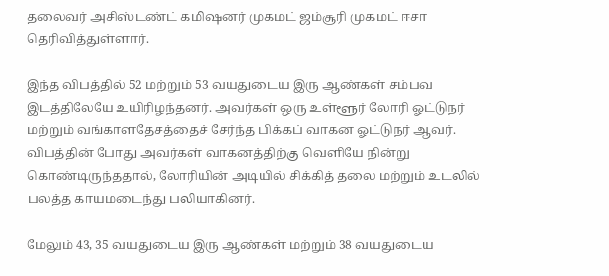தலைவர் அசிஸ்டண்ட் கமிஷனர் முகமட் ஜம்சூரி முகமட் ஈசா தெரிவித்துள்ளார்.

இந்த விபத்தில் 52 மற்றும் 53 வயதுடைய இரு ஆண்கள் சம்பவ இடத்திலேயே உயிரிழந்தனர். அவர்கள் ஒரு உள்ளூர் லோரி ஓட்டுநர் மற்றும் வங்காளதேசத்தைச் சேர்ந்த பிக்கப் வாகன ஓட்டுநர் ஆவர். விபத்தின் போது அவர்கள் வாகனத்திற்கு வெளியே நின்று கொண்டிருந்ததால், லோரியின் அடியில் சிக்கித் தலை மற்றும் உடலில் பலத்த காயமடைந்து பலியாகினர்.

மேலும் 43, 35 வயதுடைய இரு ஆண்கள் மற்றும் 38 வயதுடைய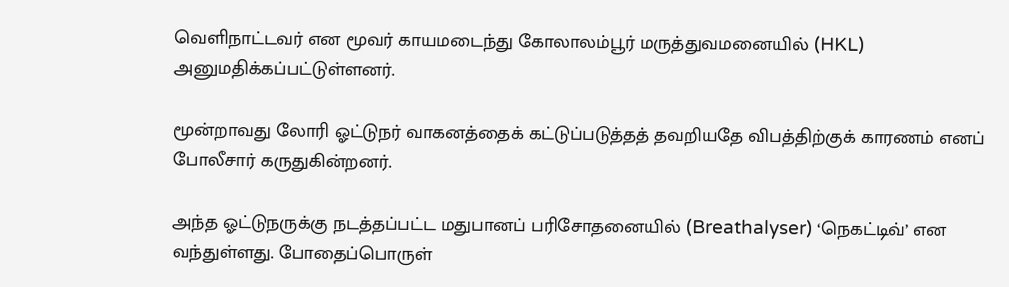வெளிநாட்டவர் என மூவர் காயமடைந்து கோலாலம்பூர் மருத்துவமனையில் (HKL) அனுமதிக்கப்பட்டுள்ளனர்.

மூன்றாவது லோரி ஓட்டுநர் வாகனத்தைக் கட்டுப்படுத்தத் தவறியதே விபத்திற்குக் காரணம் எனப் போலீசார் கருதுகின்றனர்.

அந்த ஓட்டுநருக்கு நடத்தப்பட்ட மதுபானப் பரிசோதனையில் (Breathalyser) ‘நெகட்டிவ்’ என வந்துள்ளது. போதைப்பொருள்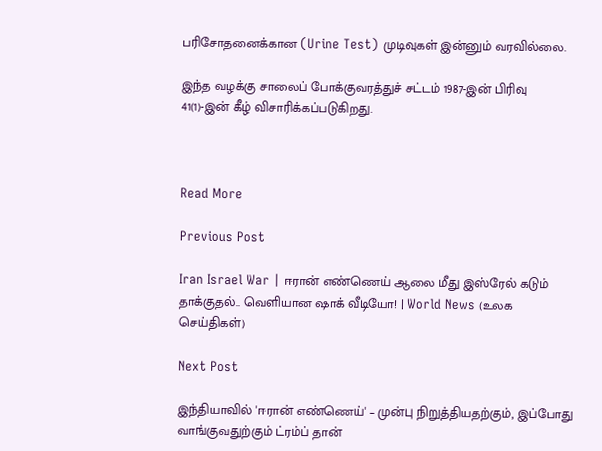பரிசோதனைக்கான (Urine Test) முடிவுகள் இன்னும் வரவில்லை.

இந்த வழக்கு சாலைப் போக்குவரத்துச் சட்டம் 1987-இன் பிரிவு 41(1)-இன் கீழ் விசாரிக்கப்படுகிறது.



Read More

Previous Post

Iran Israel War | ஈரான் எண்ணெய் ஆலை மீது இஸ்ரேல் கடும் தாக்குதல்.. வெளியான ஷாக் வீடியோ! | World News (உலக செய்திகள்)

Next Post

இந்தியாவில் 'ஈரான் எண்ணெய்' – முன்பு நிறுத்தியதற்கும், இப்போது வாங்குவதுற்கும் ட்ரம்ப் தான்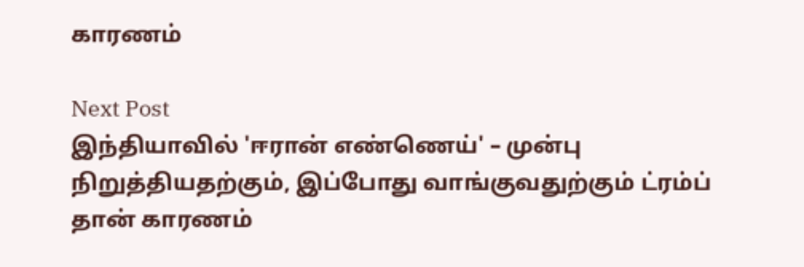காரணம்

Next Post
இந்தியாவில் 'ஈரான் எண்ணெய்' – முன்பு நிறுத்தியதற்கும், இப்போது வாங்குவதுற்கும் ட்ரம்ப் தான் காரணம்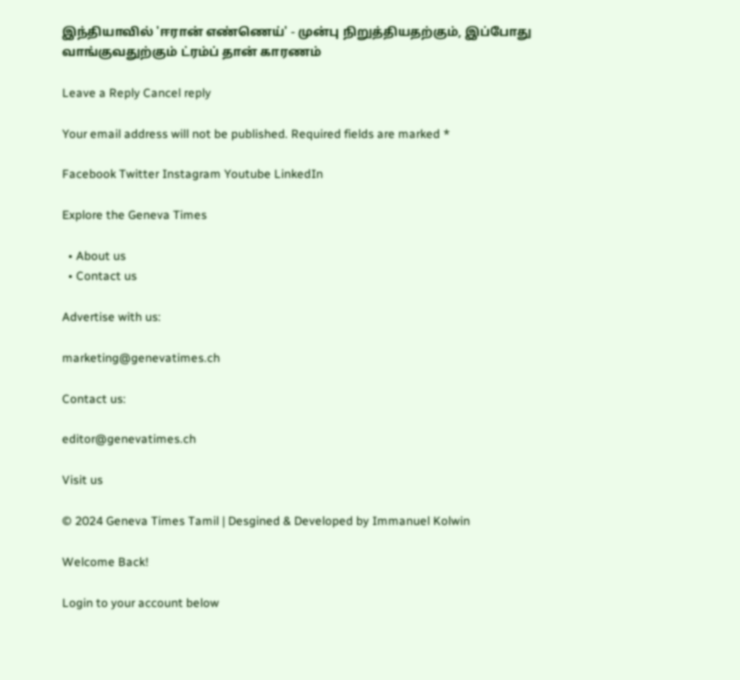இந்தியாவில் 'ஈரான் எண்ணெய்' - முன்பு நிறுத்தியதற்கும், இப்போது வாங்குவதுற்கும் ட்ரம்ப் தான் காரணம்

Leave a Reply Cancel reply

Your email address will not be published. Required fields are marked *

Facebook Twitter Instagram Youtube LinkedIn

Explore the Geneva Times

  • About us
  • Contact us

Advertise with us:

marketing@genevatimes.ch

Contact us:

editor@genevatimes.ch

Visit us

© 2024 Geneva Times Tamil | Desgined & Developed by Immanuel Kolwin

Welcome Back!

Login to your account below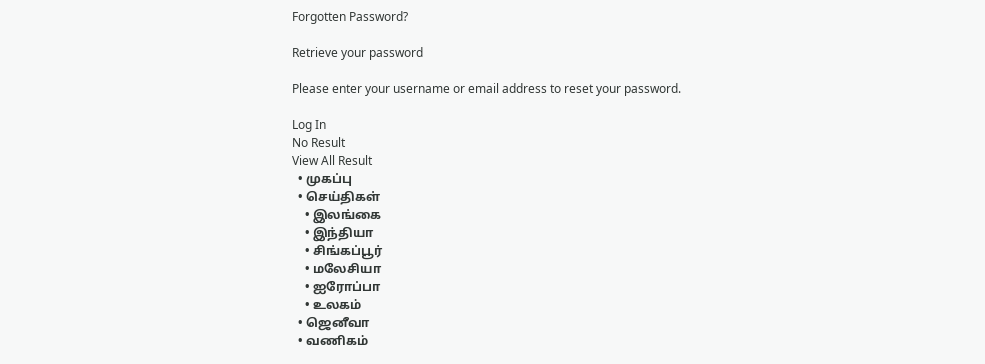Forgotten Password?

Retrieve your password

Please enter your username or email address to reset your password.

Log In
No Result
View All Result
  • முகப்பு
  • செய்திகள்
    • இலங்கை
    • இந்தியா
    • சிங்கப்பூர்
    • மலேசியா
    • ஐரோப்பா
    • உலகம்
  • ஜெனீவா
  • வணிகம்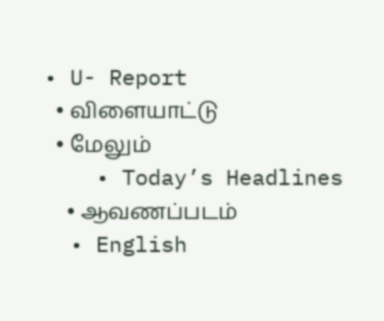• U- Report
  • விளையாட்டு
  • மேலும்
    • Today’s Headlines
    • ஆவணப்படம்
  • English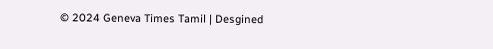© 2024 Geneva Times Tamil | Desgined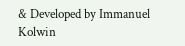& Developed by Immanuel Kolwin